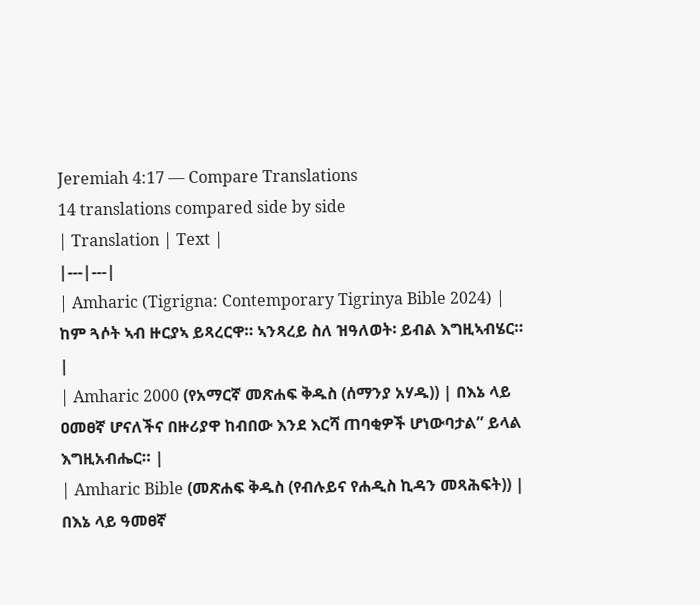Jeremiah 4:17 — Compare Translations
14 translations compared side by side
| Translation | Text |
|---|---|
| Amharic (Tigrigna: Contemporary Tigrinya Bible 2024) | ከም ጓሶት ኣብ ዙርያኣ ይጻረርዋ። ኣንጻረይ ስለ ዝዓለወት፡ ይብል እግዚኣብሄር። |
| Amharic 2000 (የአማርኛ መጽሐፍ ቅዱስ (ሰማንያ አሃዱ)) | በእኔ ላይ ዐመፀኛ ሆናለችና በዙሪያዋ ከብበው እንደ እርሻ ጠባቂዎች ሆነውባታል” ይላል እግዚአብሔር። |
| Amharic Bible (መጽሐፍ ቅዱስ (የብሉይና የሐዲስ ኪዳን መጻሕፍት)) | በእኔ ላይ ዓመፀኛ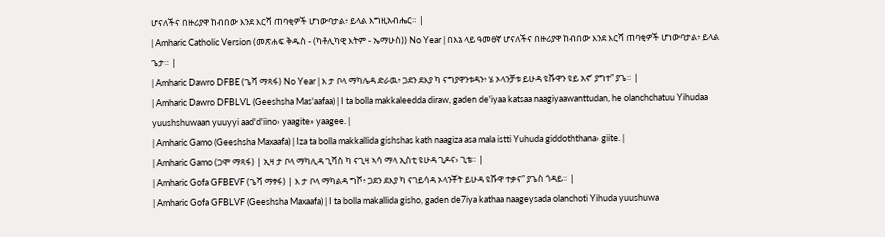ሆናለችና በዙሪያዋ ከብበው እንደ እርሻ ጠባቂዎች ሆነውባታል፥ ይላል እግዚአብሔር። |
| Amharic Catholic Version (መጽሐፍ ቅዱስ - (ካቶሊካዊ እትም - ኤማሁስ)) No Year | በእኔ ላይ ዓመፀኛ ሆናለችና በዙሪያዋ ከብበው እንደ እርሻ ጠባቂዎች ሆነውባታል፥ ይላል ጌታ። |
| Amharic Dawro DFBE (ጌሻ ማጻፋ) No Year | እ ታ ቦላ ማካሌዳ ድራዉ፥ ጋደን ደእያ ካ ናግያዋንቱዳን፥ ሄ ኦላንቻቱ ይሁዳ ዩሹዋን ዩይ አኖ’ ያግተ” ያጌ። |
| Amharic Dawro DFBLVL (Geeshsha Mas'aafaa) | I ta bolla makkaleedda diraw, gaden de'iyaa katsaa naagiyaawanttudan, he olanchchatuu Yihudaa yuushshuwaan yuuyyi aad'd'iino› yaagite» yaagee. |
| Amharic Gamo (Geeshsha Maxaafa) | Iza ta bolla makkallida gishshas kath naagiza asa mala istti Yuhuda giddoththana› giite. |
| Amharic Gamo (ጋሞ ማጻፋ) | ኢዛ ታ ቦላ ማካሊዳ ጊሻስ ካ ናጊዛ ኣሳ ማላ ኢስቲ ዩሁዳ ጊዶና› ጊቴ። |
| Amharic Gofa GFBEVF (ጌሻ ማፃፋ) | እ ታ ቦላ ማካልዳ ግሾ፥ ጋደን ደእያ ካ ናገይሳዳ ኦላንቾት ይሁዳ ዩሹዋ ተቃና” ያጌስ ጎዳይ። |
| Amharic Gofa GFBLVF (Geeshsha Maxaafa) | I ta bolla makallida gisho, gaden de7iya kathaa naageysada olanchoti Yihuda yuushuwa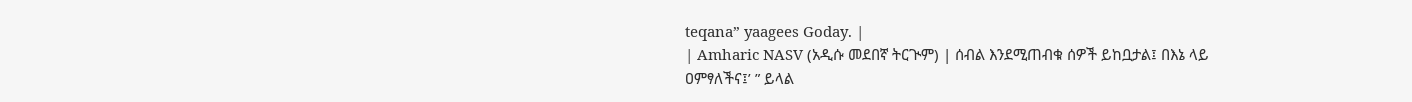teqana” yaagees Goday. |
| Amharic NASV (አዲሱ መደበኛ ትርጒም) | ሰብል እንደሚጠብቁ ሰዎች ይከቧታል፤ በእኔ ላይ ዐምፃለችና፤’ ” ይላል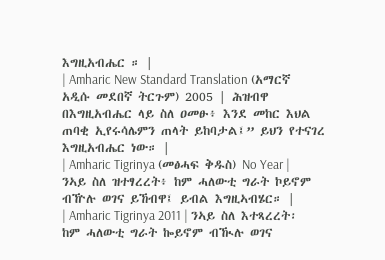እግዚአብሔር ። |
| Amharic New Standard Translation (አማርኛ አዲሱ መደበኛ ትርጉም) 2005 | ሕዝብዋ በእግዚአብሔር ላይ ስለ ዐመፁ፥ እንደ መከር እህል ጠባቂ ኢየሩሳሌምን ጠላት ይከባታል፤” ይህን የተናገረ እግዚአብሔር ነው። |
| Amharic Tigrinya (መፅሓፍ ቅዱስ) No Year | ንኣይ ስለ ዝተፃረረት፥ ከም ሓለውቲ ግራት ኮይኖም ብዅሉ ወገና ይኸብዋ፤ ይብል እግዚኣብሄር። |
| Amharic Tigrinya 2011 | ንኣይ ስለ እተጻረረት፡ ከም ሓለውቲ ግራት ኰይኖም ብዂሉ ወገና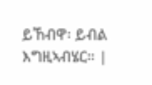ይኸብዋ፡ ይብል እግዚኣብሄር። |